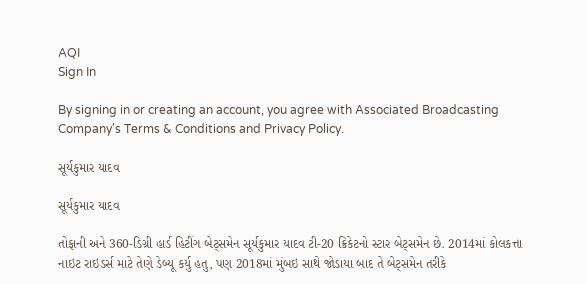AQI
Sign In

By signing in or creating an account, you agree with Associated Broadcasting Company's Terms & Conditions and Privacy Policy.

સૂર્યકુમાર યાદવ

સૂર્યકુમાર યાદવ

તોફાની અને 360-ડિગ્રી હાર્ડ હિટીંગ બેટ્સમેન સૂર્યકુમાર યાદવ ટી-20 ક્રિકેટનો સ્ટાર બેટ્સમેન છે. 2014માં કોલકત્તા નાઇટ રાઇડર્સ માટે તેણે ડેબ્યૂ કર્યુ હતુ, પણ 2018માં મુંબઇ સાથે જોડાયા બાદ તે બેટ્સમેન તરીકે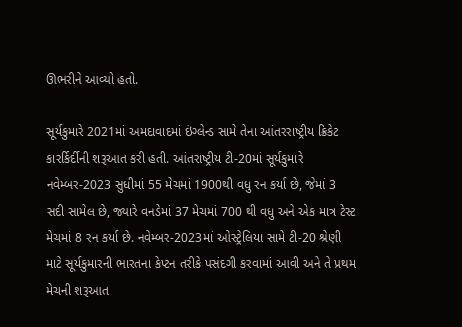ઊભરીને આવ્યો હતો.

સૂર્યકુમારે 2021માં અમદાવાદમાં ઇંગ્લેન્ડ સામે તેના આંતરરાષ્ટ્રીય ક્રિકેટ કારર્કિર્દીની શરૂઆત કરી હતી. આંતરાષ્ટ્રીય ટી-20માં સૂર્યકુમારે નવેમ્બર-2023 સુધીમાં 55 મેચમાં 1900થી વધુ રન કર્યા છે, જેમાં 3 સદી સામેલ છે, જ્યારે વનડેમાં 37 મેચમાં 700 થી વધુ અને એક માત્ર ટેસ્ટ મેચમાં 8 રન કર્યા છે. નવેમ્બર-2023માં ઓસ્ટ્રેલિયા સામે ટી-20 શ્રેણી માટે સૂર્યકુમારની ભારતના કેપ્ટન તરીકે પસંદગી કરવામાં આવી અને તે પ્રથમ મેચની શરૂઆત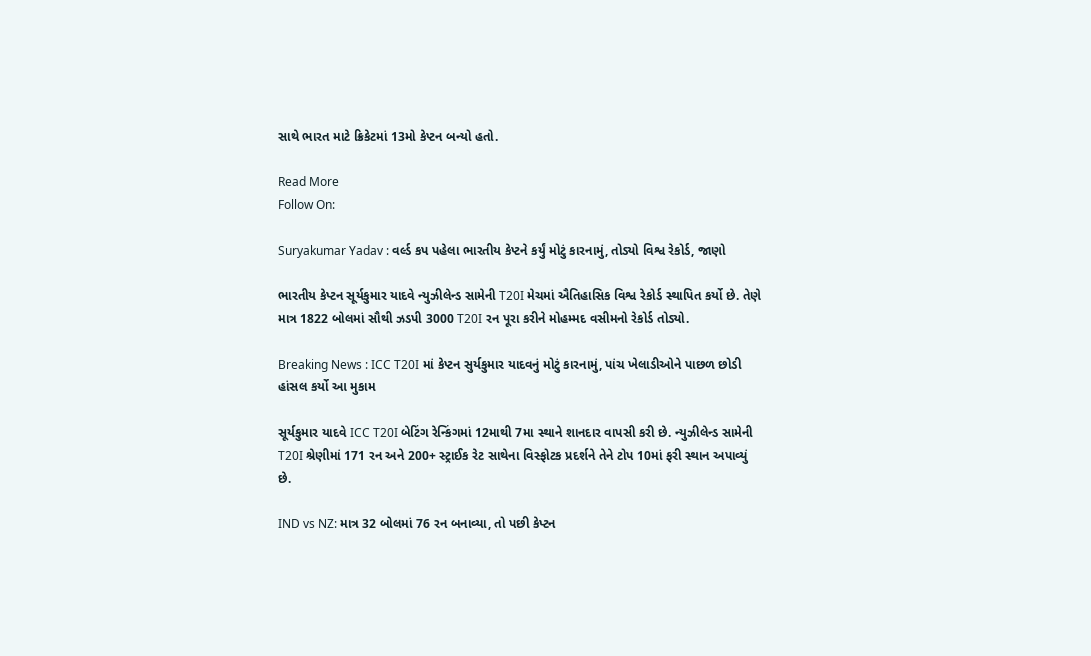સાથે ભારત માટે ક્રિકેટમાં 13મો કેપ્ટન બન્યો હતો.

Read More
Follow On:

Suryakumar Yadav : વર્લ્ડ કપ પહેલા ભારતીય કેપ્ટને કર્યું મોટું કારનામું, તોડ્યો વિશ્વ રેકોર્ડ, જાણો

ભારતીય કેપ્ટન સૂર્યકુમાર યાદવે ન્યુઝીલેન્ડ સામેની T20I મેચમાં ઐતિહાસિક વિશ્વ રેકોર્ડ સ્થાપિત કર્યો છે. તેણે માત્ર 1822 બોલમાં સૌથી ઝડપી 3000 T20I રન પૂરા કરીને મોહમ્મદ વસીમનો રેકોર્ડ તોડ્યો.

Breaking News : ICC T20I માં કેપ્ટન સુર્યકુમાર યાદવનું મોટું કારનામું, પાંચ ખેલાડીઓને પાછળ છોડી હાંસલ કર્યો આ મુકામ

સૂર્યકુમાર યાદવે ICC T20I બેટિંગ રેન્કિંગમાં 12માથી 7મા સ્થાને શાનદાર વાપસી કરી છે. ન્યુઝીલેન્ડ સામેની T20I શ્રેણીમાં 171 રન અને 200+ સ્ટ્રાઈક રેટ સાથેના વિસ્ફોટક પ્રદર્શને તેને ટોપ 10માં ફરી સ્થાન અપાવ્યું છે.

IND vs NZ: માત્ર 32 બોલમાં 76 રન બનાવ્યા, તો પછી કેપ્ટન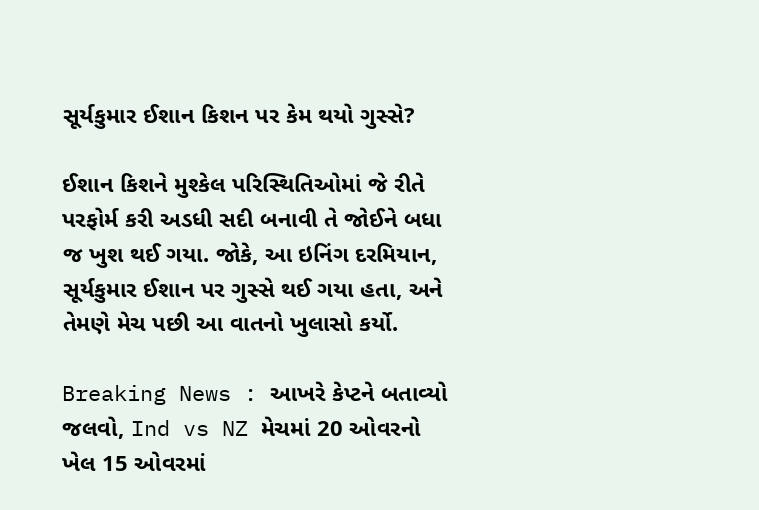સૂર્યકુમાર ઈશાન કિશન પર કેમ થયો ગુસ્સે?

ઈશાન કિશને મુશ્કેલ પરિસ્થિતિઓમાં જે રીતે પરફોર્મ કરી અડધી સદી બનાવી તે જોઈને બધા જ ખુશ થઈ ગયા. જોકે, આ ઇનિંગ દરમિયાન, સૂર્યકુમાર ઈશાન પર ગુસ્સે થઈ ગયા હતા, અને તેમણે મેચ પછી આ વાતનો ખુલાસો કર્યો.

Breaking News : આખરે કેપ્ટને બતાવ્યો જલવો, Ind vs NZ મેચમાં 20 ઓવરનો ખેલ 15 ઓવરમાં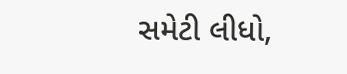સમેટી લીધો,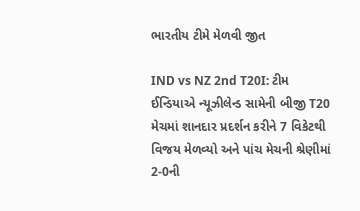ભારતીય ટીમે મેળવી જીત

IND vs NZ 2nd T20I: ટીમ ઈન્ડિયાએ ન્યૂઝીલેન્ડ સામેની બીજી T20 મેચમાં શાનદાર પ્રદર્શન કરીને 7 વિકેટથી વિજય મેળવ્યો અને પાંચ મેચની શ્રેણીમાં 2-0ની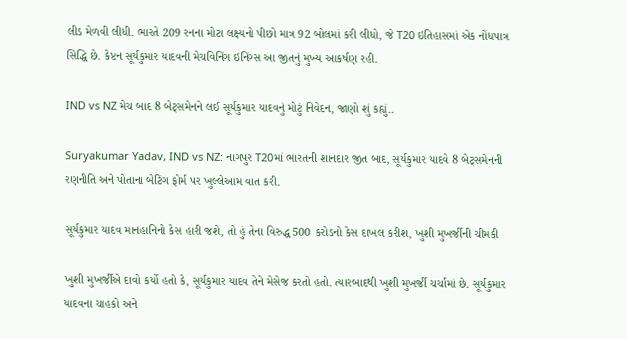લીડ મેળવી લીધી. ભારતે 209 રનના મોટા લક્ષ્યનો પીછો માત્ર 92 બોલમાં કરી લીધો, જે T20 ઇતિહાસમાં એક નોંધપાત્ર સિદ્ધિ છે. કેપ્ટન સૂર્યકુમાર યાદવની મેચવિનિંગ ઇનિંગ્સ આ જીતનું મુખ્ય આકર્ષણ રહી.

IND vs NZ મેચ બાદ 8 બેટ્સમેનને લઈ સૂર્યકુમાર યાદવનું મોટું નિવેદન, જાણો શું કહ્યું..

Suryakumar Yadav, IND vs NZ: નાગપુર T20માં ભારતની શાનદાર જીત બાદ, સૂર્યકુમાર યાદવે 8 બેટ્સમેનની રણનીતિ અને પોતાના બેટિંગ ફોર્મ પર ખુલ્લેઆમ વાત કરી.

સૂર્યકુમાર યાદવ માનહાનિનો કેસ હારી જશે, તો હું તેના વિરુદ્ધ 500 કરોડનો કેસ દાખલ કરીશ, ખુશી મુખર્જીની ચીમકી

ખુશી મુખર્જીએ દાવો કર્યો હતો કે, સૂર્યકુમાર યાદવ તેને મેસેજ કરતો હતો. ત્યારબાદથી ખુશી મુખર્જી ચર્ચામાં છે. સૂર્યકુમાર યાદવના ચાહકો અને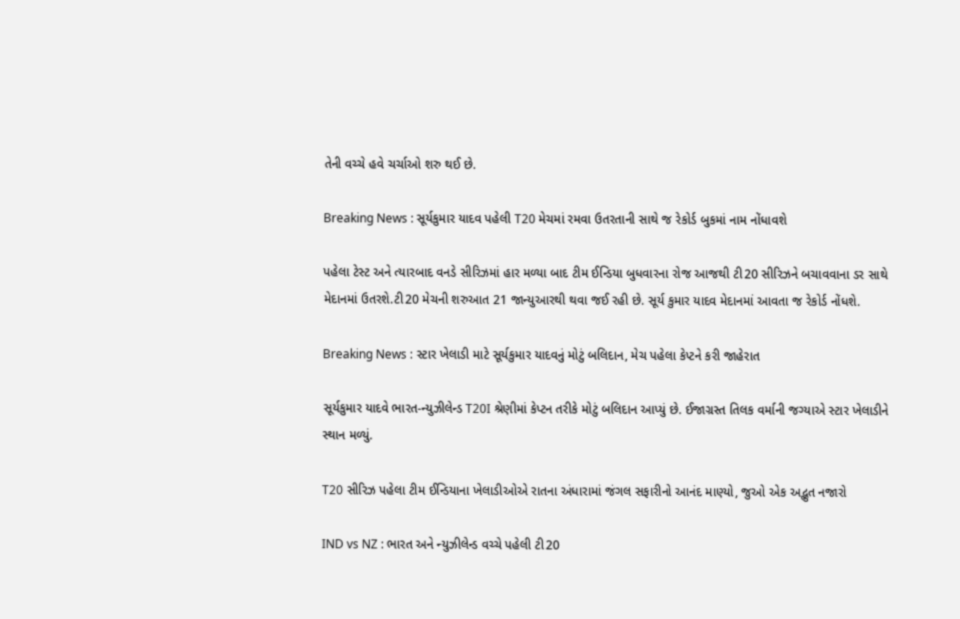તેની વચ્ચે હવે ચર્ચાઓ શરુ થઈ છે.

Breaking News : સૂર્યકુમાર યાદવ પહેલી T20 મેચમાં રમવા ઉતરતાની સાથે જ રેકોર્ડ બુકમાં નામ નોંધાવશે

પહેલા ટેસ્ટ અને ત્યારબાદ વનડે સીરિઝમાં હાર મળ્યા બાદ ટીમ ઈન્ડિયા બુધવારના રોજ આજથી ટી20 સીરિઝને બચાવવાના ડર સાથે મેદાનમાં ઉતરશે.ટી20 મેચની શરુઆત 21 જાન્યુઆરથી થવા જઈ રહી છે. સૂર્ય કુમાર યાદવ મેદાનમાં આવતા જ રેકોર્ડ નોંધશે.

Breaking News : સ્ટાર ખેલાડી માટે સૂર્યકુમાર યાદવનું મોટું બલિદાન, મેચ પહેલા કેપ્ટને કરી જાહેરાત

સૂર્યકુમાર યાદવે ભારત-ન્યુઝીલેન્ડ T20I શ્રેણીમાં કેપ્ટન તરીકે મોટું બલિદાન આપ્યું છે. ઈજાગ્રસ્ત તિલક વર્માની જગ્યાએ સ્ટાર ખેલાડીને સ્થાન મળ્યું.

T20 સીરિઝ પહેલા ટીમ ઈન્ડિયાના ખેલાડીઓએ રાતના અંધારામાં જંગલ સફારીનો આનંદ માણ્યો, જુઓ એક અદ્ભુત નજારો

IND vs NZ : ભારત અને ન્યુઝીલેન્ડ વચ્ચે પહેલી ટી20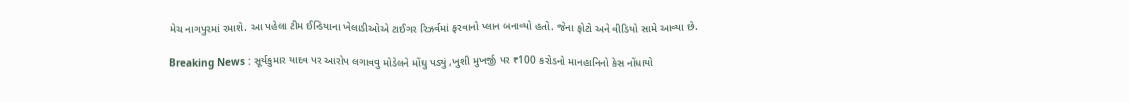મેચ નાગપુરમાં રમાશે. આ પહેલા ટીમ ઈન્ડિયાના ખેલાડીઓએ ટાઈગર રિઝર્વમાં ફરવાનો પ્લાન બનાવ્યો હતો. જેના ફોટો અને વીડિયો સામે આવ્યા છે.

Breaking News : સૂર્યકુમાર યાદવ પર આરોપ લગાવવુ મોડેલને મોંઘુ પડ્યું ,ખુશી મુખર્જી પર ₹100 કરોડનો માનહાનિનો કેસ નોંધાયો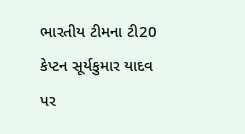ભારતીય ટીમના ટી20 કેપ્ટન સૂર્યકુમાર યાદવ પર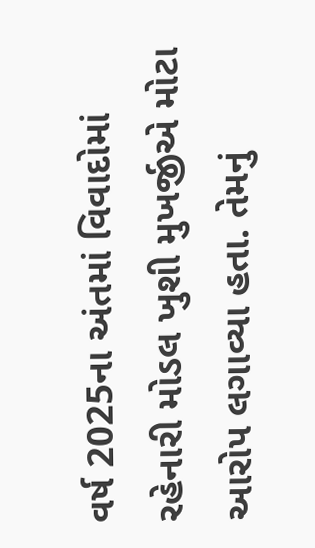વર્ષ 2025ના અંતમાં વિવાદોમાં રહેનારી મોડલ ખુશી મુખર્જીએ મોટા આરોપ લગાવ્યા હતા. તેમનું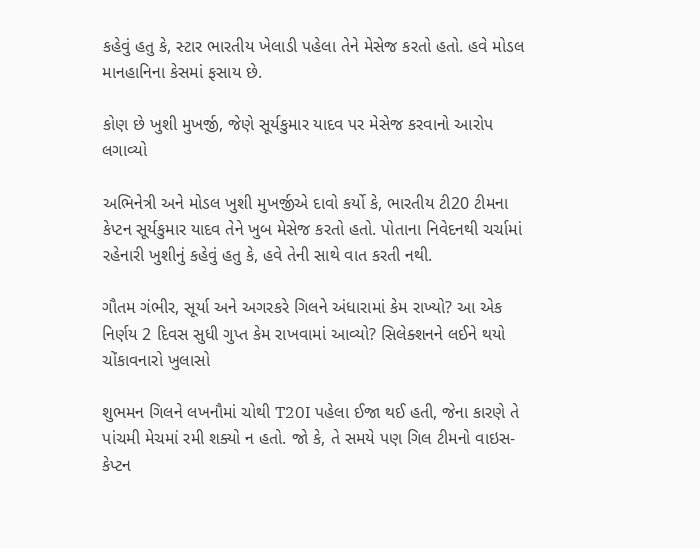કહેવું હતુ કે, સ્ટાર ભારતીય ખેલાડી પહેલા તેને મેસેજ કરતો હતો. હવે મોડલ માનહાનિના કેસમાં ફસાય છે.

કોણ છે ખુશી મુખર્જી, જેણે સૂર્યકુમાર યાદવ પર મેસેજ કરવાનો આરોપ લગાવ્યો

અભિનેત્રી અને મોડલ ખુશી મુખર્જીએ દાવો કર્યો કે, ભારતીય ટી20 ટીમના કેપ્ટન સૂર્યકુમાર યાદવ તેને ખુબ મેસેજ કરતો હતો. પોતાના નિવેદનથી ચર્ચામાં રહેનારી ખુશીનું કહેવું હતુ કે, હવે તેની સાથે વાત કરતી નથી.

ગૌતમ ગંભીર, સૂર્યા અને અગરકરે ગિલને અંધારામાં કેમ રાખ્યો? આ એક નિર્ણય 2 દિવસ સુધી ગુપ્ત કેમ રાખવામાં આવ્યો? સિલેક્શનને લઈને થયો ચોંકાવનારો ખુલાસો

શુભમન ગિલને લખનૌમાં ચોથી T20I પહેલા ઈજા થઈ હતી, જેના કારણે તે પાંચમી મેચમાં રમી શક્યો ન હતો. જો કે, તે સમયે પણ ગિલ ટીમનો વાઇસ-કેપ્ટન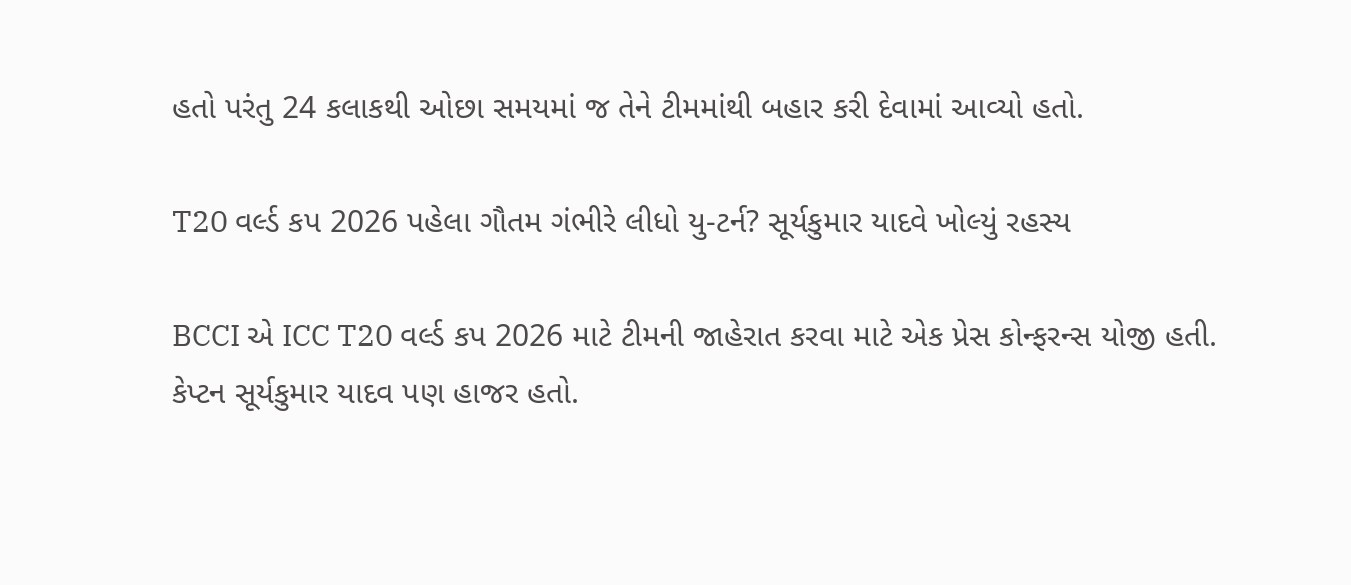હતો પરંતુ 24 કલાકથી ઓછા સમયમાં જ તેને ટીમમાંથી બહાર કરી દેવામાં આવ્યો હતો.

T20 વર્લ્ડ કપ 2026 પહેલા ગૌતમ ગંભીરે લીધો યુ-ટર્ન? સૂર્યકુમાર યાદવે ખોલ્યું રહસ્ય

BCCI એ ICC T20 વર્લ્ડ કપ 2026 માટે ટીમની જાહેરાત કરવા માટે એક પ્રેસ કોન્ફરન્સ યોજી હતી. કેપ્ટન સૂર્યકુમાર યાદવ પણ હાજર હતો.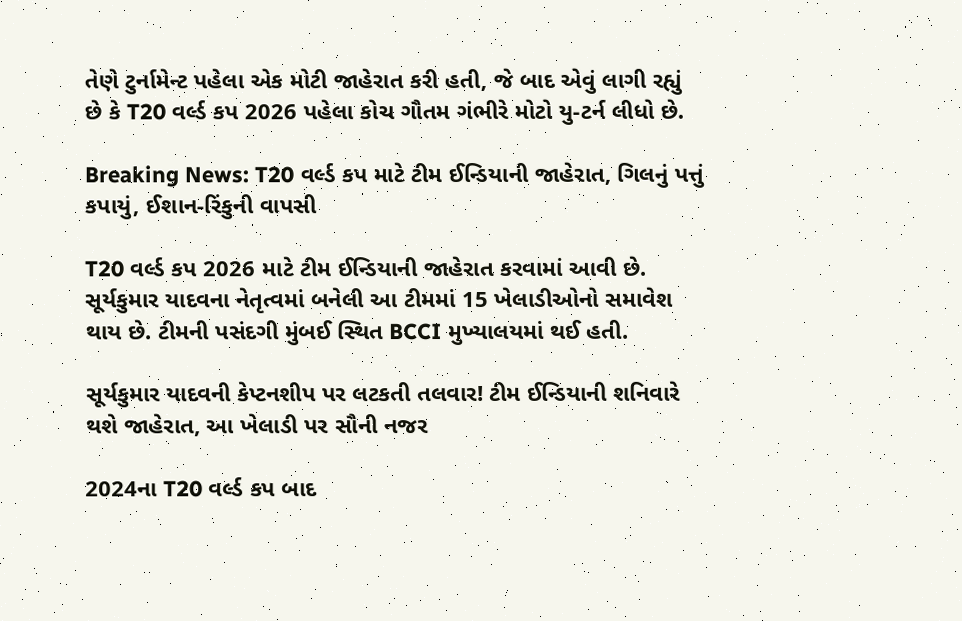તેણે ટુર્નામેન્ટ પહેલા એક મોટી જાહેરાત કરી હતી, જે બાદ એવું લાગી રહ્યું છે કે T20 વર્લ્ડ કપ 2026 પહેલા કોચ ગૌતમ ગંભીરે મોટો યુ-ટર્ન લીધો છે.

Breaking News: T20 વર્લ્ડ કપ માટે ટીમ ઈન્ડિયાની જાહેરાત, ગિલનું પત્તું કપાયું, ઈશાન-રિંકુની વાપસી

T20 વર્લ્ડ કપ 2026 માટે ટીમ ઈન્ડિયાની જાહેરાત કરવામાં આવી છે. સૂર્યકુમાર યાદવના નેતૃત્વમાં બનેલી આ ટીમમાં 15 ખેલાડીઓનો સમાવેશ થાય છે. ટીમની પસંદગી મુંબઈ સ્થિત BCCI મુખ્યાલયમાં થઈ હતી.

સૂર્યકુમાર યાદવની કેપ્ટનશીપ પર લટકતી તલવાર! ટીમ ઈન્ડિયાની શનિવારે થશે જાહેરાત, આ ખેલાડી પર સૌની નજર

2024ના T20 વર્લ્ડ કપ બાદ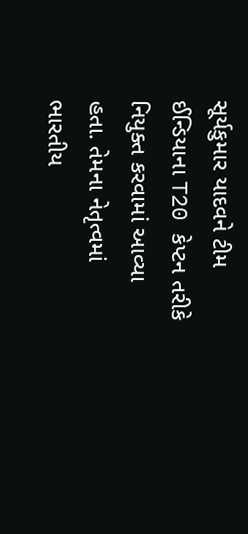સૂર્યકુમાર યાદવને ટીમ ઈન્ડિયાના T20 કેપ્ટન તરીકે નિયુક્ત કરવામાં આવ્યા હતા. તેમના નેતૃત્વમાં ભારતીય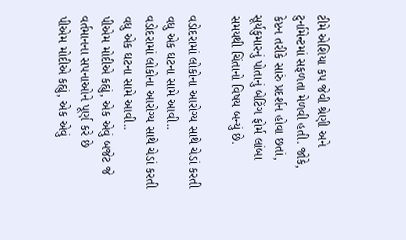ટીમે એશિયા કપ જેવી શ્રેણી અને ટુર્નામેન્ટમાં સફળતા મેળવી હતી. જોકે, કેપ્ટન તરીકે સારું પ્રદર્શન હોવા છતાં, સૂર્યકુમારનું પોતાનું બેટિંગ ફોર્મ લાંબા સમયથી ચિંતાનો વિષય બન્યું છે.

વડોદરામાં લોકોના આરોગ્ય સાથે ચેડાં કરતી વધુ એક ઘટના સામે આવી..
વડોદરામાં લોકોના આરોગ્ય સાથે ચેડાં કરતી વધુ એક ઘટના સામે આવી..
પીએમ મોદીએ કહ્યું, એક એવું બજેટ જે વર્તમાનના સપનાઓને પૂર્ણ કરે છે
પીએમ મોદીએ કહ્યું, એક એવું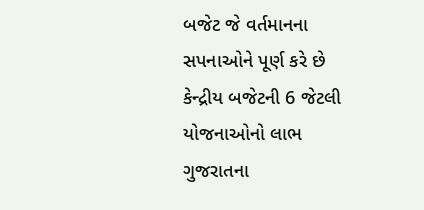બજેટ જે વર્તમાનના સપનાઓને પૂર્ણ કરે છે
કેન્દ્રીય બજેટની 6 જેટલી યોજનાઓનો લાભ ગુજરાતના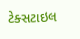ટેક્સટાઇલ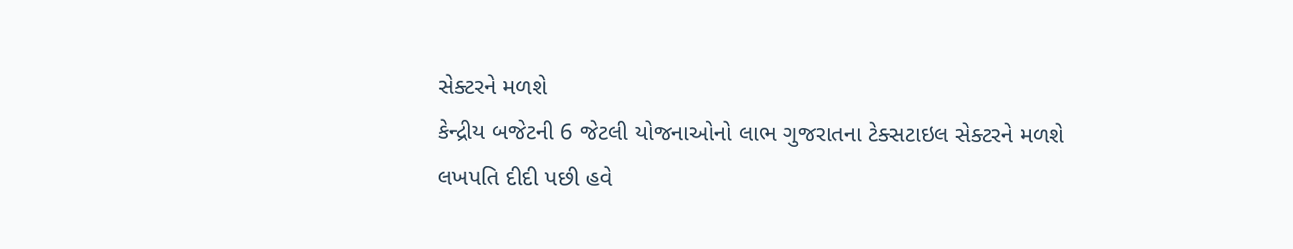સેક્ટરને મળશે
કેન્દ્રીય બજેટની 6 જેટલી યોજનાઓનો લાભ ગુજરાતના ટેક્સટાઇલ સેક્ટરને મળશે
લખપતિ દીદી પછી હવે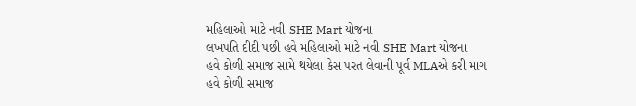મહિલાઓ માટે નવી SHE Mart યોજના
લખપતિ દીદી પછી હવે મહિલાઓ માટે નવી SHE Mart યોજના
હવે કોળી સમાજ સામે થયેલા કેસ પરત લેવાની પૂર્વ MLAએ કરી માગ
હવે કોળી સમાજ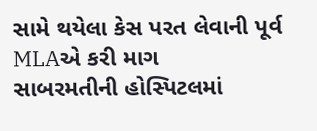સામે થયેલા કેસ પરત લેવાની પૂર્વ MLAએ કરી માગ
સાબરમતીની હોસ્પિટલમાં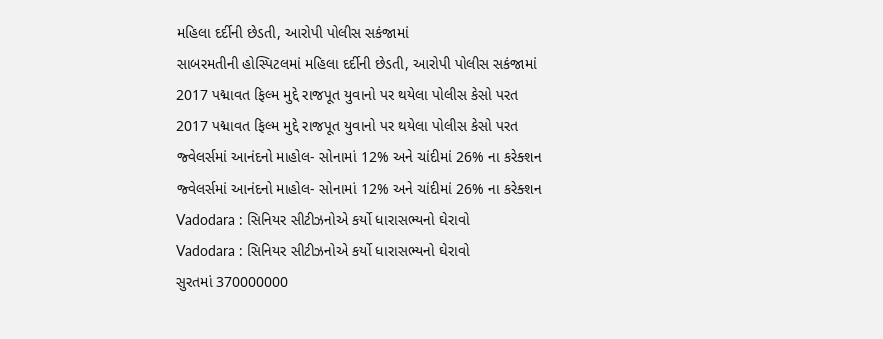મહિલા દર્દીની છેડતી, આરોપી પોલીસ સકંજામાં
સાબરમતીની હોસ્પિટલમાં મહિલા દર્દીની છેડતી, આરોપી પોલીસ સકંજામાં
2017 પદ્માવત ફિલ્મ મુદ્દે રાજપૂત યુવાનો પર થયેલા પોલીસ કેસો પરત
2017 પદ્માવત ફિલ્મ મુદ્દે રાજપૂત યુવાનો પર થયેલા પોલીસ કેસો પરત
જ્વેલર્સમાં આનંદનો માહોલ- સોનામાં 12% અને ચાંદીમાં 26% ના કરેક્શન
જ્વેલર્સમાં આનંદનો માહોલ- સોનામાં 12% અને ચાંદીમાં 26% ના કરેક્શન
Vadodara : સિનિયર સીટીઝનોએ કર્યો ધારાસભ્યનો ઘેરાવો
Vadodara : સિનિયર સીટીઝનોએ કર્યો ધારાસભ્યનો ઘેરાવો
સુરતમાં 370000000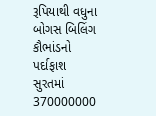રૂપિયાથી વધુના બોગસ બિલિંગ કૌભાંડનો પર્દાફાશ
સુરતમાં 370000000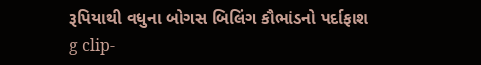રૂપિયાથી વધુના બોગસ બિલિંગ કૌભાંડનો પર્દાફાશ
g clip-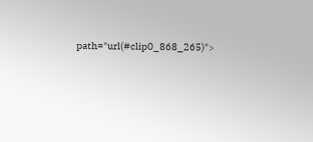path="url(#clip0_868_265)">